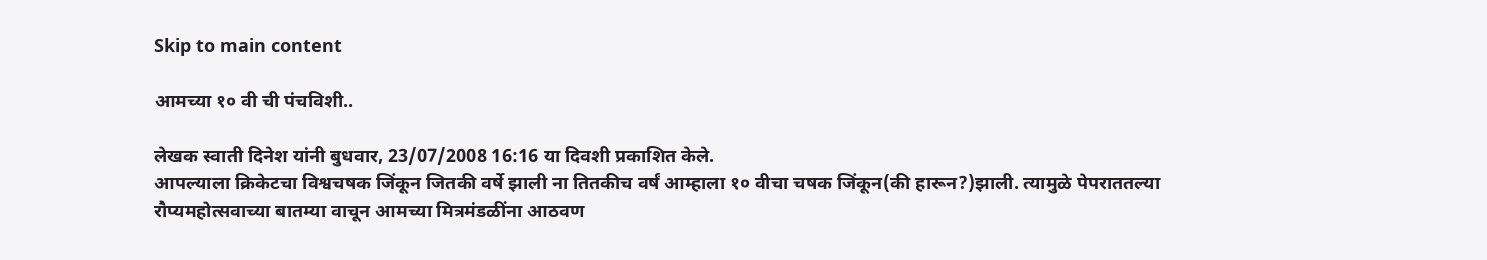Skip to main content

आमच्या १० वी ची पंचविशी..

लेखक स्वाती दिनेश यांनी बुधवार, 23/07/2008 16:16 या दिवशी प्रकाशित केले.
आपल्याला क्रिकेटचा विश्वचषक जिंकून जितकी वर्षे झाली ना तितकीच वर्षं आम्हाला १० वीचा चषक जिंकून(की हारून?)झाली. त्यामुळे पेपराततल्या रौप्यमहोत्सवाच्या बातम्या वाचून आमच्या मित्रमंडळींना आठवण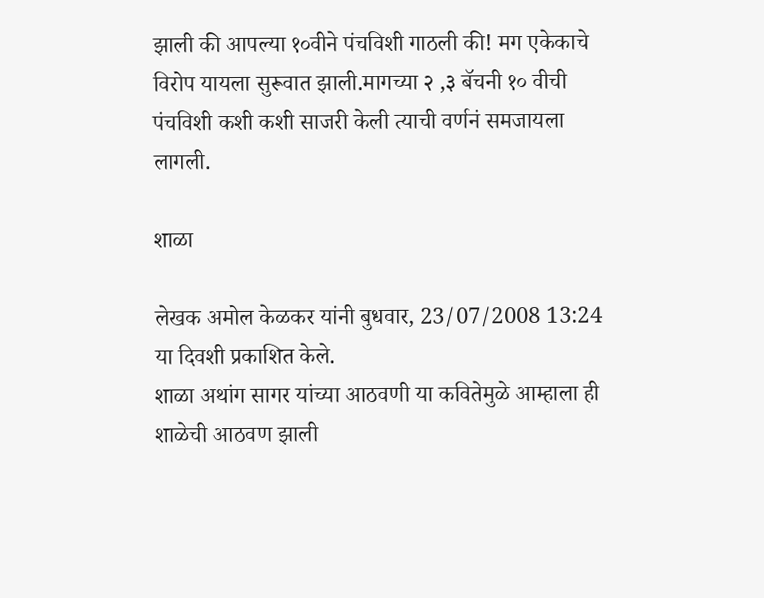झाली की आपल्या १०वीने पंचविशी गाठली की! मग एकेकाचे विरोप यायला सुरूवात झाली.मागच्या २ ,३ बॅचनी १० वीची पंचविशी कशी कशी साजरी केली त्याची वर्णनं समजायला लागली.

शाळा

लेखक अमोल केळकर यांनी बुधवार, 23/07/2008 13:24 या दिवशी प्रकाशित केले.
शाळा अथांग सागर यांच्या आठवणी या कवितेमुळे आम्हाला ही शाळेची आठवण झाली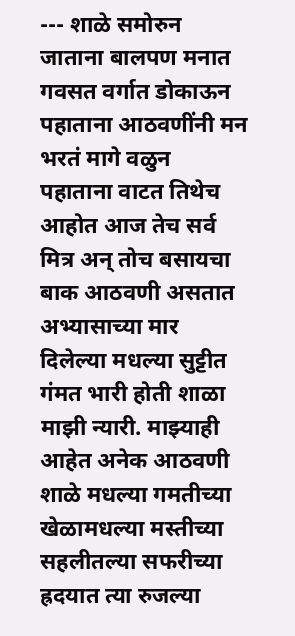--- शाळे समोरुन जाताना बालपण मनात गवसत वर्गात डोकाऊन पहाताना आठवणींनी मन भरतं मागे वळुन पहाताना वाटत तिथेच आहोत आज तेच सर्व मित्र अन् तोच बसायचा बाक आठवणी असतात अभ्यासाच्या मार दिलेल्या मधल्या सुट्टीत गंमत भारी होती शाळा माझी न्यारी. माझ्याही आहेत अनेक आठवणी शाळे मधल्या गमतीच्या खेळामधल्या मस्तीच्या सहलीतल्या सफरीच्या ह्रदयात त्या रुजल्या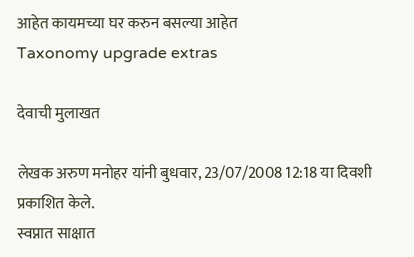आहेत कायमच्या घर करुन बसल्या आहेत
Taxonomy upgrade extras

देवाची मुलाखत

लेखक अरुण मनोहर यांनी बुधवार, 23/07/2008 12:18 या दिवशी प्रकाशित केले.
स्वप्नात साक्षात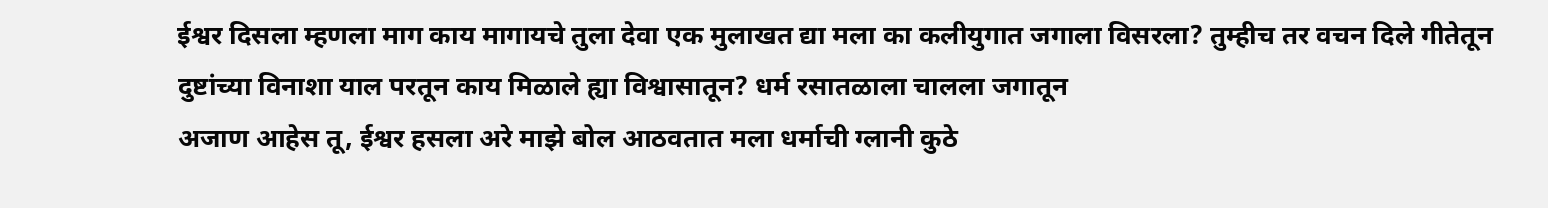ईश्वर दिसला म्हणला माग काय मागायचे तुला देवा एक मुलाखत द्या मला का कलीयुगात जगाला विसरला? तुम्हीच तर वचन दिले गीतेतून दुष्टांच्या विनाशा याल परतून काय मिळाले ह्या विश्वासातून? धर्म रसातळाला चालला जगातून
अजाण आहेस तू, ईश्वर हसला अरे माझे बोल आठवतात मला धर्माची ग्लानी कुठे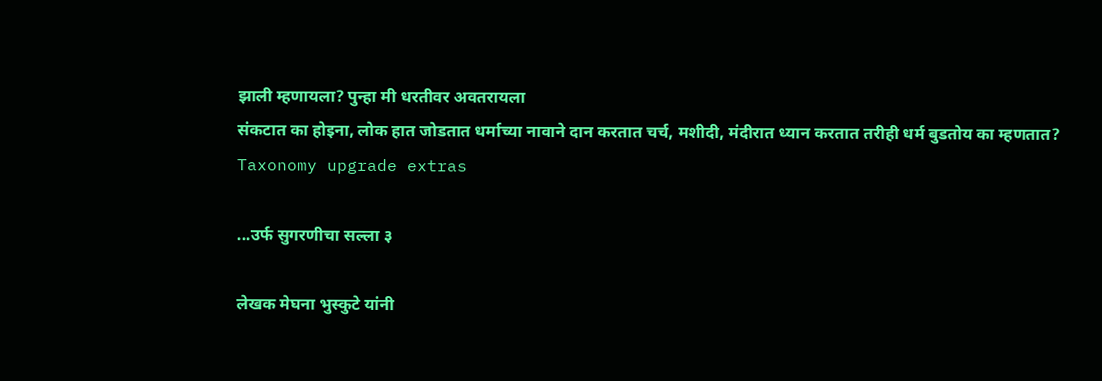झाली म्हणायला? पुन्हा मी धरतीवर अवतरायला
संकटात का होइना, लोक हात जोडतात धर्माच्या नावाने दान करतात चर्च, मशीदी, मंदीरात ध्यान करतात तरीही धर्म बुडतोय का म्हणतात?
Taxonomy upgrade extras

...उर्फ सुगरणीचा सल्ला ३

लेखक मेघना भुस्कुटे यांनी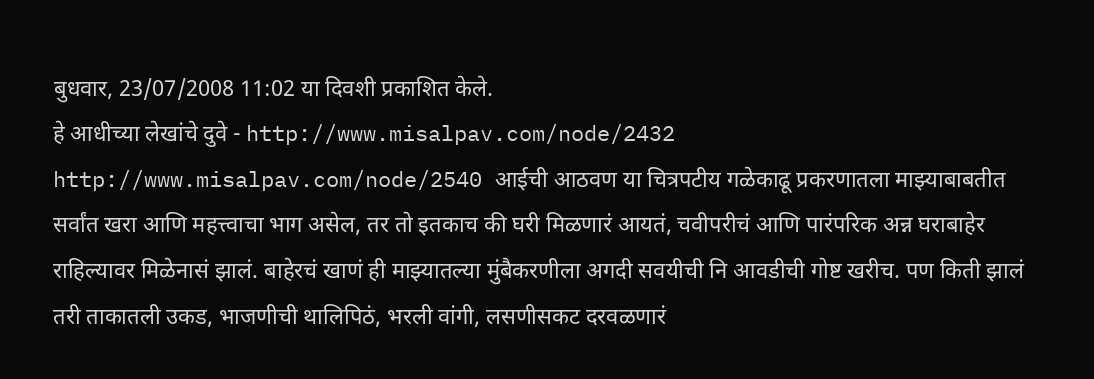बुधवार, 23/07/2008 11:02 या दिवशी प्रकाशित केले.
हे आधीच्या लेखांचे दुवे - http://www.misalpav.com/node/2432 http://www.misalpav.com/node/2540 आईची आठवण या चित्रपटीय गळेकाढू प्रकरणातला माझ्याबाबतीत सर्वांत खरा आणि महत्त्वाचा भाग असेल, तर तो इतकाच की घरी मिळणारं आयतं, चवीपरीचं आणि पारंपरिक अन्न घराबाहेर राहिल्यावर मिळेनासं झालं. बाहेरचं खाणं ही माझ्यातल्या मुंबैकरणीला अगदी सवयीची नि आवडीची गोष्ट खरीच. पण किती झालं तरी ताकातली उकड, भाजणीची थालिपिठं, भरली वांगी, लसणीसकट दरवळणारं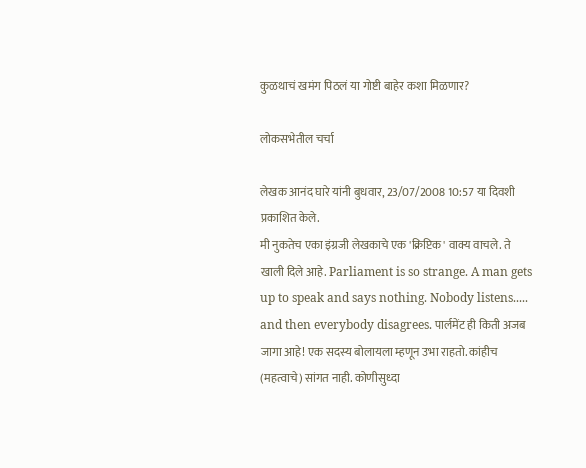कुळथाचं खमंग पिठलं या गोष्टी बाहेर कशा मिळणार?

लोकसभेतील चर्चा

लेखक आनंद घारे यांनी बुधवार, 23/07/2008 10:57 या दिवशी प्रकाशित केले.
मी नुकतेच एका इंग्रजी लेखकाचे एक 'क्रिप्टिक' वाक्य वाचले. ते खाली दिले आहे. Parliament is so strange. A man gets up to speak and says nothing. Nobody listens..... and then everybody disagrees. पार्लमेंट ही किती अजब जागा आहे! एक सदस्य बोलायला म्हणून उभा राहतो. कांहीच (महत्वाचे) सांगत नाही. कोणीसुध्दा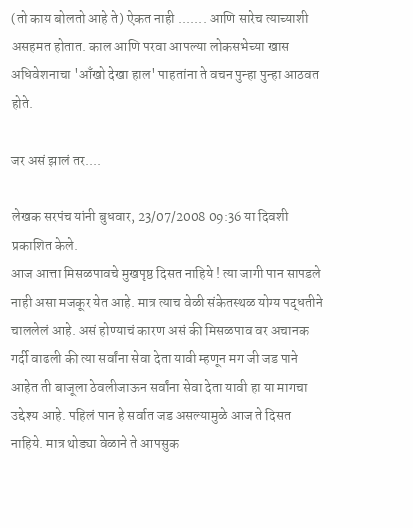(तो काय बोलतो आहे ते) ऐकत नाही ....... आणि सारेच त्याच्याशी असहमत होतात. काल आणि परवा आपल्या लोकसभेच्या खास अधिवेशनाचा 'आँखो देखा हाल' पाहतांना ते वचन पुन्हा पुन्हा आठवत होते.

जर असं झालं तर....

लेखक सरपंच यांनी बुधवार, 23/07/2008 09:36 या दिवशी प्रकाशित केले.
आज आत्ता मिसळपावचे मुखपृष्ठ दिसत नाहिये ! त्या जागी पान सापडले नाही असा मजकूर येत आहे. मात्र त्याच वेळी संकेतस्थळ योग्य पद्धतीने चाललेलं आहे. असं होण्याचं कारण असं की मिसळपाव वर अचानक गर्दी वाढली की त्या सर्वांना सेवा देता यावी म्हणून मग जी जड पाने आहेत ती बाजूला ठेवलीजाऊन सर्वांना सेवा देता यावी हा या मागचा उद्देश्य आहे. पहिलं पान हे सर्वात जड असल्यामुळे आज ते दिसत नाहिये. मात्र थोड्या वेळाने ते आपसुक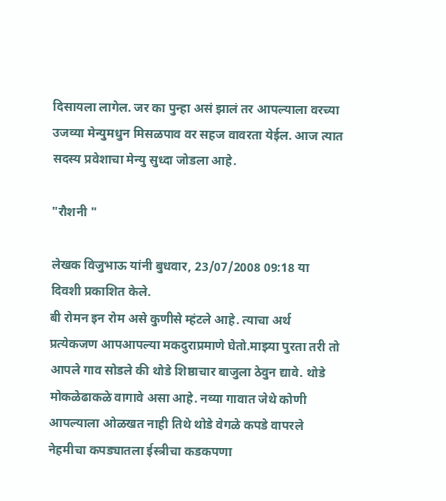दिसायला लागेल. जर का पुन्हा असं झालं तर आपल्याला वरच्या उजव्या मेन्युमधुन मिसळपाव वर सहज वावरता येईल. आज त्यात सदस्य प्रवेशाचा मेन्यु सुध्दा जोडला आहे.

"रौशनी "

लेखक विजुभाऊ यांनी बुधवार, 23/07/2008 09:18 या दिवशी प्रकाशित केले.
बी रोमन इन रोम असे कुणीसे म्हंटले आहे. त्याचा अर्थ प्रत्येकजण आपआपल्या मकदुराप्रमाणे घेतो.माझ्या पुरता तरी तो आपले गाव सोडले की थोडे शिष्ठाचार बाजुला ठेवुन द्यावे. थोडे मोकळेढाकळे वागावे असा आहे. नव्या गावात जेथे कोणी आपल्याला ओळखत नाही तिथे थोडे वेगळे कपडे वापरले नेहमीचा कपड्यातला ईस्त्रीचा कडकपणा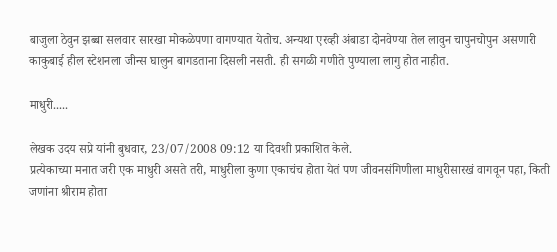बाजुला ठेवुन झब्बा सलवार सारखा मोकळेपणा वागण्यात येतोच. अन्यथा एरव्ही अंबाडा दोनवेण्या तेल लावुन चापुनचोपुन असणारी काकुबाई हील स्टेशनला जीन्स घालुन बागडताना दिसली नसती. ही सगळी गणीते पुण्याला लागु होत नाहीत.

माधुरी.....

लेखक उदय सप्रे यांनी बुधवार, 23/07/2008 09:12 या दिवशी प्रकाशित केले.
प्रत्येकाच्या मनात जरी एक माधुरी असते तरी, माधुरीला कुणा एकाचंच होता येतं पण जीवनसंगिणीला माधुरीसारखं वागवून पहा, किती जणांना श्रीराम होता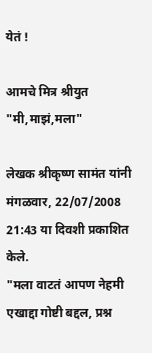येतं !

आमचे मित्र श्रीयुत "मी,माझं,मला"

लेखक श्रीकृष्ण सामंत यांनी मंगळवार, 22/07/2008 21:43 या दिवशी प्रकाशित केले.
"मला वाटतं आपण नेहमी एखाद्दा गोष्टी बद्दल, प्रश्न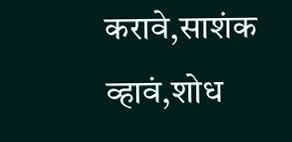करावे,साशंक व्हावं,शोध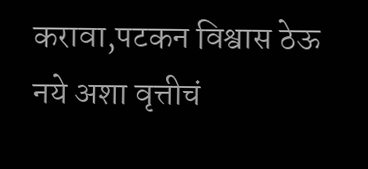करावा,पटकन विश्वास ठेऊ नये अशा वृत्तीचं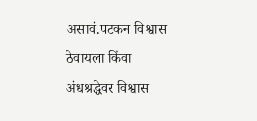असावं.पटकन विश्वास ठेवायला किंवा अंधश्रद्धेवर विश्वास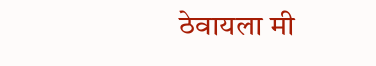ठेवायला मी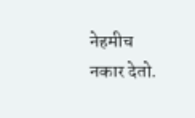नेहमीच नकार देतो.